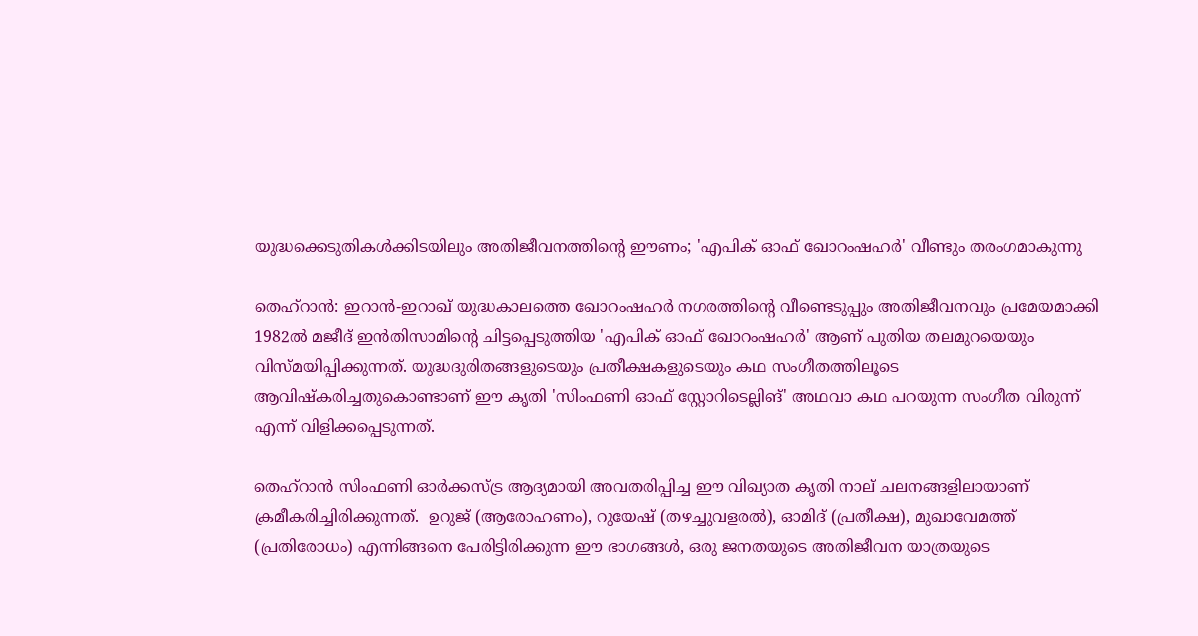യുദ്ധക്കെടുതികൾക്കിടയിലും അതിജീവനത്തിന്‍റെ ഈണം; 'എപിക് ഓഫ് ഖോറംഷഹർ' വീണ്ടും തരംഗമാകുന്നു

തെഹ്‌റാൻ: ഇറാൻ-ഇറാഖ് യുദ്ധകാലത്തെ ഖോറംഷഹർ നഗരത്തിന്‍റെ വീണ്ടെടുപ്പും അതിജീവനവും പ്രമേയമാക്കി 1982ൽ മജീദ് ഇൻതിസാമിന്‍റെ ചിട്ടപ്പെടുത്തിയ 'എപിക് ഓഫ് ഖോറംഷഹർ' ആണ് പുതിയ തലമുറയെയും വിസ്മയിപ്പിക്കുന്നത്. യുദ്ധദുരിതങ്ങളുടെയും പ്രതീക്ഷകളുടെയും കഥ സംഗീതത്തിലൂടെ ആവിഷ്കരിച്ചതുകൊണ്ടാണ് ഈ കൃതി 'സിംഫണി ഓഫ് സ്റ്റോറിടെല്ലിങ്' അഥവാ കഥ പറയുന്ന സംഗീത വിരുന്ന് എന്ന് വിളിക്കപ്പെടുന്നത്.

തെഹ്‌റാൻ സിംഫണി ഓർക്കസ്ട്ര ആദ്യമായി അവതരിപ്പിച്ച ഈ വിഖ്യാത കൃതി നാല് ചലനങ്ങളിലായാണ് ക്രമീകരിച്ചിരിക്കുന്നത്.  ഉറുജ് (ആരോഹണം), റുയേഷ് (തഴച്ചുവളരൽ), ഓമിദ് (പ്രതീക്ഷ), മുഖാവേമത്ത് (പ്രതിരോധം) എന്നിങ്ങനെ പേരിട്ടിരിക്കുന്ന ഈ ഭാഗങ്ങൾ, ഒരു ജനതയുടെ അതിജീവന യാത്രയുടെ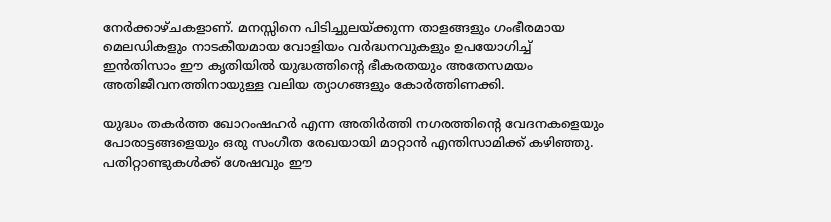നേർക്കാഴ്ചകളാണ്. മനസ്സിനെ പിടിച്ചുലയ്ക്കുന്ന താളങ്ങളും ഗംഭീരമായ മെലഡികളും നാടകീയമായ വോളിയം വർദ്ധനവുകളും ഉപയോഗിച്ച് ഇൻതിസാം ഈ കൃതിയിൽ യുദ്ധത്തിന്‍റെ ഭീകരതയും അതേസമയം അതിജീവനത്തിനായുള്ള വലിയ ത്യാഗങ്ങളും കോർത്തിണക്കി.

യുദ്ധം തകർത്ത ഖോറംഷഹർ എന്ന അതിർത്തി നഗരത്തിന്റെ വേദനകളെയും പോരാട്ടങ്ങളെയും ഒരു സംഗീത രേഖയായി മാറ്റാൻ എന്തിസാമിക്ക് കഴിഞ്ഞു. പതിറ്റാണ്ടുകൾക്ക് ശേഷവും ഈ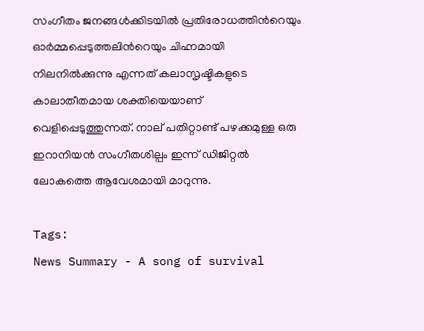സംഗീതം ജനങ്ങൾക്കിടയിൽ പ്രതിരോധത്തിന്‍റെയും ഓർമ്മപ്പെടുത്തലിന്‍റെയും ചിഹ്നമായി നിലനിൽക്കുന്നു എന്നത് കലാസൃഷ്ടികളുടെ കാലാതീതമായ ശക്തിയെയാണ് വെളിപ്പെടുത്തുന്നത്. നാല് പതിറ്റാണ്ട് പഴക്കമുള്ള ഒരു ഇറാനിയൻ സംഗീതശില്പം ഇന്ന് ഡിജിറ്റൽ ലോകത്തെ ആവേശമായി മാറുന്നു.

Tags:
News Summary - A song of survival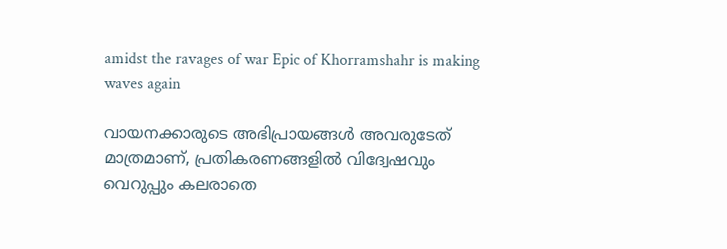amidst the ravages of war Epic of Khorramshahr is making waves again

വായനക്കാരുടെ അഭിപ്രായങ്ങള്‍ അവരുടേത് മാത്രമാണ്, പ്രതികരണങ്ങളിൽ വിദ്വേഷവും വെറുപ്പും കലരാതെ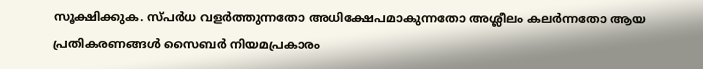സൂക്ഷിക്കുക. സ്പർധ വളർത്തുന്നതോ അധിക്ഷേപമാകുന്നതോ അശ്ലീലം കലർന്നതോ ആയ പ്രതികരണങ്ങൾ സൈബർ നിയമപ്രകാരം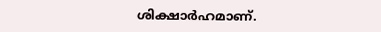ശിക്ഷാർഹമാണ്.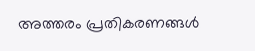അത്തരം പ്രതികരണങ്ങൾ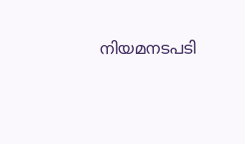നിയമനടപടി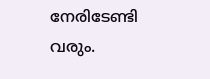നേരിടേണ്ടി വരും.